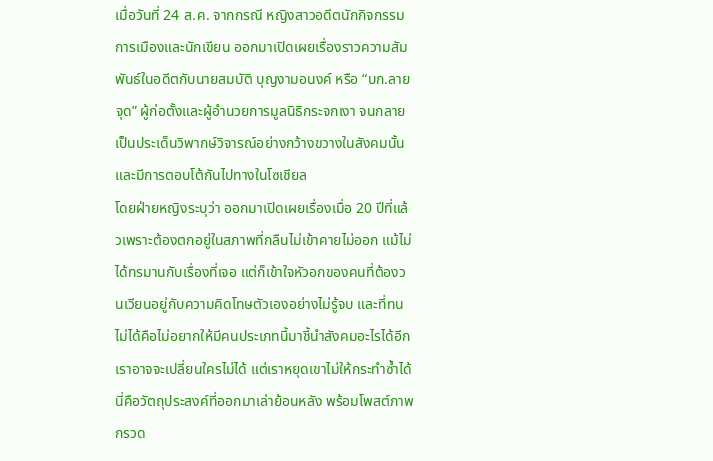เมื่อวันที่ 24 ส.ค. จากกรณี หญิงสาวอดีตนักกิจกรรมการเมืองและนักเขียน ออกมาเปิดเผยเรื่องราวความสัมพันธ์ในอดีตกับนายสมบัติ บุญงามอนงค์ หรือ “บก.ลายจุด” ผู้ก่อตั้งและผู้อำนวยการมูลนิธิกระจกเงา จนกลายเป็นประเด็นวิพากษ์วิจารณ์อย่างกว้างขวางในสังคมนั้น และมีการตอบโต้กันไปทางในโซเชียล
โดยฝ่ายหญิงระบุว่า ออกมาเปิดเผยเรื่องเมื่อ 20 ปีที่แล้วเพราะต้องตกอยู่ในสภาพที่กลืนไม่เข้าคายไม่ออก แม้ไม่ได้ทรมานกับเรื่องที่เจอ แต่ก็เข้าใจหัวอกของคนที่ต้องวนเวียนอยู่กับความคิดโทษตัวเองอย่างไม่รู้จบ และที่ทนไม่ได้คือไม่อยากให้มีคนประเภทนี้มาชี้นำสังคมอะไรได้อีก เราอาจจะเปลี่ยนใครไม่ได้ แต่เราหยุดเขาไม่ให้กระทำซ้ำได้ นี่คือวัตถุประสงค์ที่ออกมาเล่าย้อนหลัง พร้อมโพสต์ภาพกรวด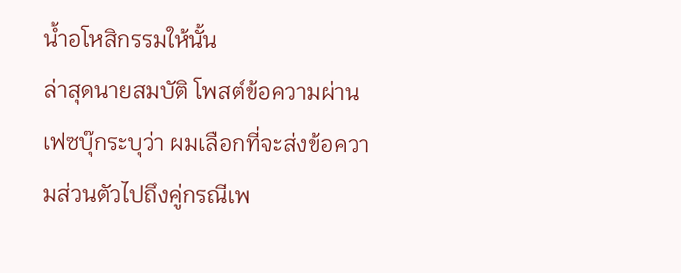น้ำอโหสิกรรมให้นั้น
ล่าสุดนายสมบัติ โพสต์ข้อความผ่านเฟซบุ๊กระบุว่า ผมเลือกที่จะส่งข้อความส่วนตัวไปถึงคู่กรณีเพ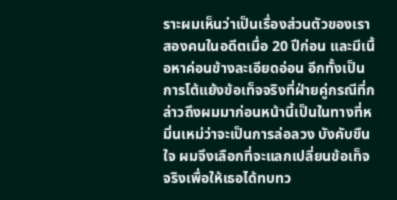ราะผมเห็นว่าเป็นเรื่องส่วนตัวของเราสองคนในอดีตเมื่อ 20 ปีก่อน และมีเนื้อหาค่อนข้างละเอียดอ่อน อีกทั้งเป็นการโต้แย้งข้อเท็จจริงที่ฝ่ายคู่กรณีที่กล่าวถึงผมมาก่อนหน้านี้เป็นในทางที่หมิ่นเหม่ว่าจะเป็นการล่อลวง บังคับขืนใจ ผมจึงเลือกที่จะแลกเปลี่ยนข้อเท็จจริงเพื่อให้เธอได้ทบทว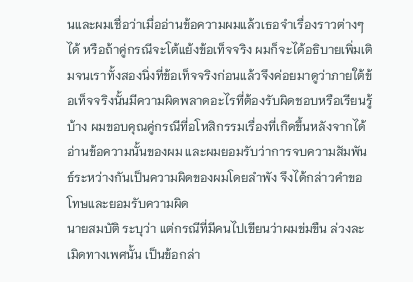นและผมเชื่อว่าเมื่ออ่านข้อความผมแล้วเธอจำเรื่องราวต่างๆ ได้ หรือถ้าคู่กรณีจะโต้แย้งข้อเท็จจริง ผมก็จะได้อธิบายเพิ่มเติมจนเราทั้งสองนิ่งที่ข้อเท็จจริงก่อนแล้วจึงค่อยมาดูว่าภายใต้ข้อเท็จจริงนั้นมีความผิดพลาดอะไรที่ต้องรับผิดชอบหรือเรียนรู้บ้าง ผมขอบคุณคู่กรณีที่อโหสิกรรมเรื่องที่เกิดขึ้นหลังจากได้อ่านข้อความนั้นของผม และผมยอมรับว่าการจบความสัมพันธ์ระหว่างกันเป็นความผิดของผมโดยลำพัง จึงได้กล่าวคำขอโทษและยอมรับความผิด
นายสมบัติ ระบุว่า แต่กรณีที่มีคนไปเขียนว่าผมข่มขืน ล่วงละเมิดทางเพศนั้น เป็นข้อกล่า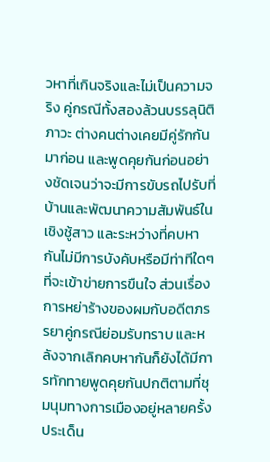วหาที่เกินจริงและไม่เป็นความจริง คู่กรณีทั้งสองล้วนบรรลุนิติภาวะ ต่างคนต่างเคยมีคู่รักกันมาก่อน และพูดคุยกันก่อนอย่างชัดเจนว่าจะมีการขับรถไปรับที่บ้านและพัฒนาความสัมพันธ์ในเชิงชู้สาว และระหว่างที่คบหากันไม่มีการบังคับหรือมีท่าทีใดๆ ที่จะเข้าข่ายการขืนใจ ส่วนเรื่องการหย่าร้างของผมกับอดีตภรรยาคู่กรณีย่อมรับทราบ และหลังจากเลิกคบหากันก็ยังได้มีการทักทายพูดคุยกันปกติตามที่ชุมนุมทางการเมืองอยู่หลายครั้ง
ประเด็น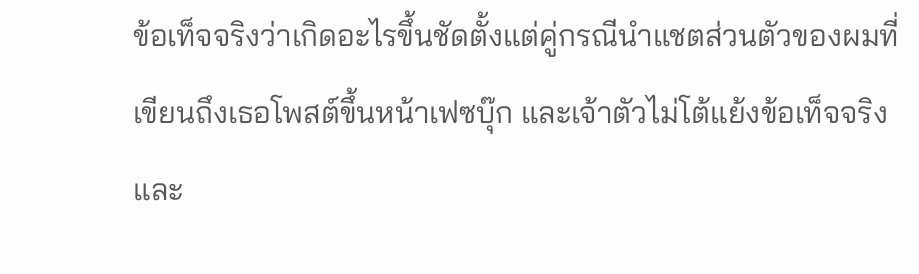ข้อเท็จจริงว่าเกิดอะไรขึ้นชัดตั้งแต่คู่กรณีนำแชตส่วนตัวของผมที่เขียนถึงเธอโพสต์ขึ้นหน้าเฟซบุ๊ก และเจ้าตัวไม่โต้แย้งข้อเท็จจริงและ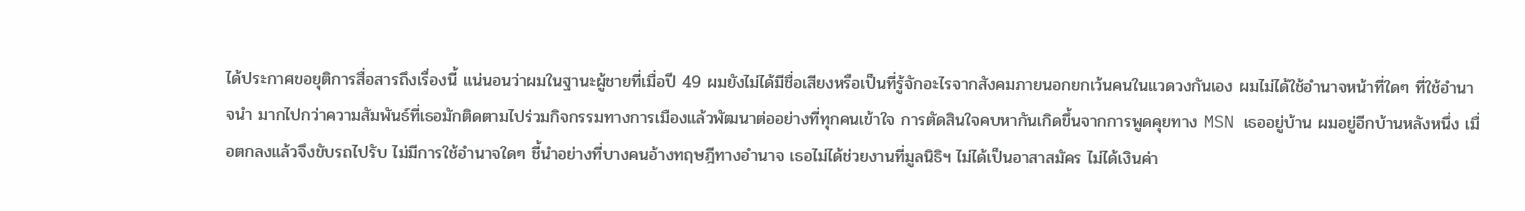ได้ประกาศขอยุติการสื่อสารถึงเรื่องนี้ แน่นอนว่าผมในฐานะผู้ชายที่เมื่อปี 49 ผมยังไม่ได้มีชื่อเสียงหรือเป็นที่รู้จักอะไรจากสังคมภายนอกยกเว้นคนในแวดวงกันเอง ผมไม่ได้ใช้อำนาจหน้าที่ใดๆ ที่ใช้อำนาจนำ มากไปกว่าความสัมพันธ์ที่เธอมักติดตามไปร่วมกิจกรรมทางการเมืองแล้วพัฒนาต่ออย่างที่ทุกคนเข้าใจ การตัดสินใจคบหากันเกิดขึ้นจากการพูดคุยทาง MSN เธออยู่บ้าน ผมอยู่อีกบ้านหลังหนึ่ง เมื่อตกลงแล้วจึงขับรถไปรับ ไม่มีการใช้อำนาจใดๆ ชี้นำอย่างที่บางคนอ้างทฤษฎีทางอำนาจ เธอไม่ได้ช่วยงานที่มูลนิธิฯ ไม่ได้เป็นอาสาสมัคร ไม่ได้เงินค่า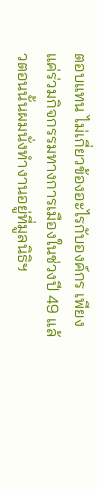ตอบแทน ไม่เกี่ยวข้องอะไรกับองค์กร เพียงแค่ร่วมกิจกรรมทางการเมืองในช่วงปี 49 แล้วตอนนั้นผมนั่งทำงานอยู่ที่มูลนิธิฯ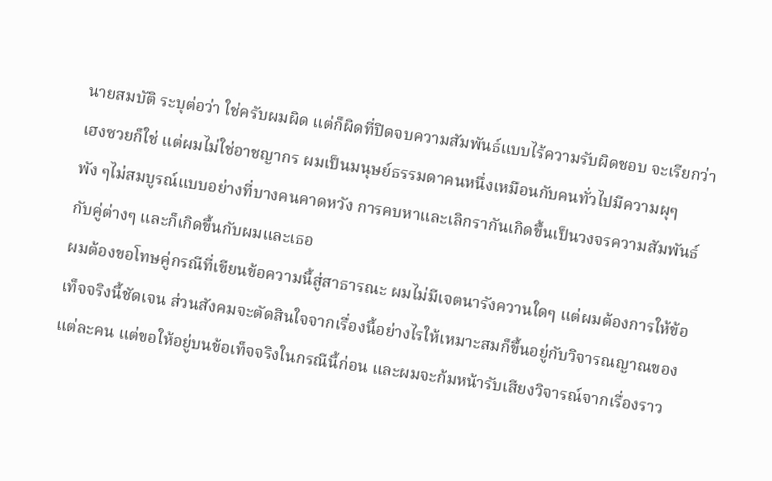นายสมบัติ ระบุต่อว่า ใช่ครับผมผิด แต่ก็ผิดที่ปิดจบความสัมพันธ์แบบไร้ความรับผิดชอบ จะเรียกว่าเฮงซวยก็ใช่ แต่ผมไม่ใช่อาชญากร ผมเป็นมนุษย์ธรรมดาคนหนึ่งเหมือนกับคนทั่วไปมีความผุๆ พัง ๆไม่สมบูรณ์แบบอย่างที่บางคนคาดหวัง การคบหาและเลิกรากันเกิดขึ้นเป็นวงจรความสัมพันธ์กับคู่ต่างๆ และก็เกิดขึ้นกับผมและเธอ
ผมต้องขอโทษคู่กรณีที่เขียนข้อความนี้สู่สาธารณะ ผมไม่มีเจตนารังควานใดๆ แต่ผมต้องการให้ข้อเท็จจริงนี้ชัดเจน ส่วนสังคมจะตัดสินใจจากเรื่องนี้อย่างไรให้เหมาะสมก็ขึ้นอยู่กับวิจารณญาณของแต่ละคน แต่ขอให้อยู่บนข้อเท็จจริงในกรณีนี้ก่อน และผมจะก้มหน้ารับเสียงวิจารณ์จากเรื่องราว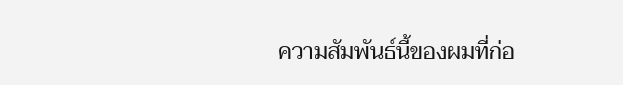ความสัมพันธ์นี้ของผมที่ก่อ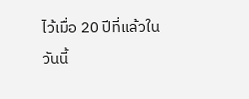ไว้เมื่อ 20 ปีที่แล้วในวันนี้